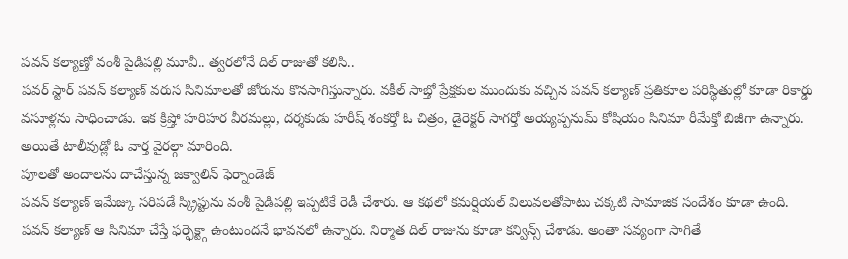పవన్ కల్యాణ్తో వంశీ పైడిపల్లి మూవీ.. త్వరలోనే దిల్ రాజుతో కలిసి..
పవర్ స్టార్ పవన్ కల్యాణ్ వరుస సినిమాలతో జోరును కొనసాగిస్తున్నారు. వకీల్ సాబ్తో ప్రేక్షకుల ముందుకు వచ్చిన పవన్ కల్యాణ్ ప్రతికూల పరిస్థితుల్లో కూడా రికార్డు వసూళ్లను సాధించాడు. ఇక క్రిష్తో హరిహర వీరమల్లు, దర్శకుడు హరీష్ శంకర్తో ఓ చిత్రం, డైరెక్టర్ సాగర్తో అయ్యప్పనుమ్ కోషియం సినిమా రీమేక్తో బిజీగా ఉన్నారు. అయితే టాలీవుడ్లో ఓ వార్త వైరల్గా మారింది.
పూలతో అందాలను దాచేస్తున్న జక్వాలిన్ ఫెర్నాండెజ్
పవన్ కల్యాణ్ ఇమేజ్కు సరిపడే స్క్రిప్టును వంశీ పైడిపల్లి ఇప్పటికే రెడీ చేశారు. ఆ కథలో కమర్షియల్ విలువలతోపాటు చక్కటి సామాజిక సందేశం కూడా ఉంది. పవన్ కల్యాణ్ ఆ సినిమా చేస్తే ఫర్ఫెక్ట్గా ఉంటుందనే భావనలో ఉన్నారు. నిర్మాత దిల్ రాజును కూడా కన్విన్స్ చేశాడు. అంతా సవ్యంగా సాగితే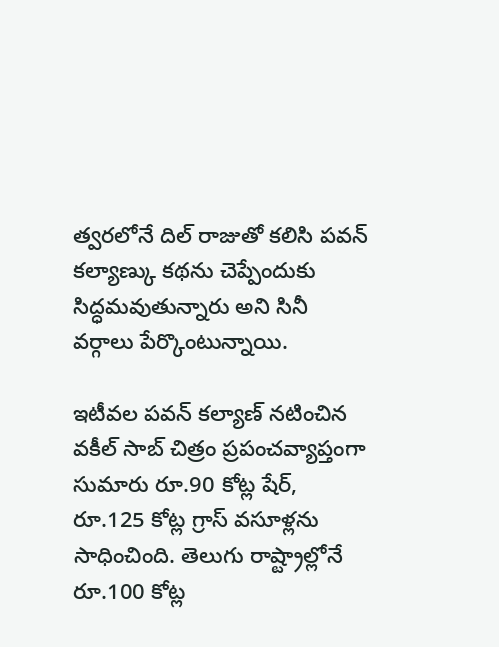త్వరలోనే దిల్ రాజుతో కలిసి పవన్ కల్యాణ్కు కథను చెప్పేందుకు సిద్ధమవుతున్నారు అని సినీ వర్గాలు పేర్కొంటున్నాయి.

ఇటీవల పవన్ కల్యాణ్ నటించిన వకీల్ సాబ్ చిత్రం ప్రపంచవ్యాప్తంగా సుమారు రూ.90 కోట్ల షేర్, రూ.125 కోట్ల గ్రాస్ వసూళ్లను సాధించింది. తెలుగు రాష్ట్రాల్లోనే రూ.100 కోట్ల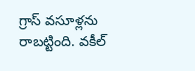గ్రాస్ వసూళ్లను రాబట్టింది. వకీల్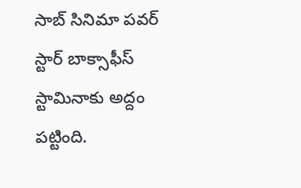సాబ్ సినిమా పవర్ స్టార్ బాక్సాఫీస్ స్టామినాకు అద్దం పట్టింది.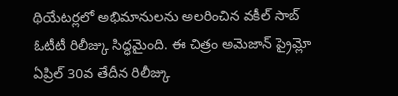థియేటర్లలో అభిమానులను అలరించిన వకీల్ సాబ్ ఓటీటీ రిలీజ్కు సిద్ధమైంది. ఈ చిత్రం అమెజాన్ ప్రైమ్లో ఏప్రిల్ 30వ తేదీన రిలీజ్కు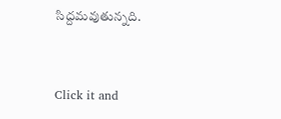సిద్దమవుతున్నది.


Click it and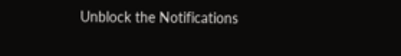Unblock the Notifications